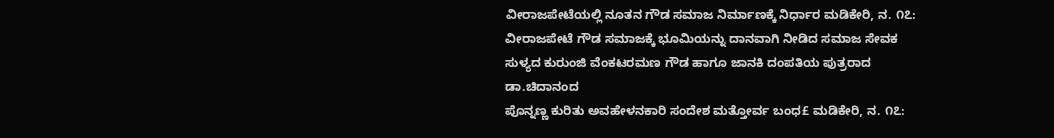ವೀರಾಜಪೇಟೆಯಲ್ಲಿ ನೂತನ ಗೌಡ ಸಮಾಜ ನಿರ್ಮಾಣಕ್ಕೆ ನಿರ್ಧಾರ ಮಡಿಕೇರಿ, ನ. ೧೭: ವೀರಾಜಪೇಟೆ ಗೌಡ ಸಮಾಜಕ್ಕೆ ಭೂಮಿಯನ್ನು ದಾನವಾಗಿ ನೀಡಿದ ಸಮಾಜ ಸೇವಕ ಸುಳ್ಯದ ಕುರುಂಜಿ ವೆಂಕಟರಮಣ ಗೌಡ ಹಾಗೂ ಜಾನಕಿ ದಂಪತಿಯ ಪುತ್ರರಾದ ಡಾ.ಚಿದಾನಂದ
ಪೊನ್ನಣ್ಣ ಕುರಿತು ಅವಹೇಳನಕಾರಿ ಸಂದೇಶ ಮತ್ತೋರ್ವ ಬಂಧ£ ಮಡಿಕೇರಿ, ನ. ೧೭: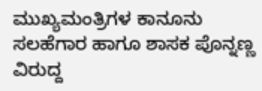ಮುಖ್ಯಮಂತ್ರಿಗಳ ಕಾನೂನು ಸಲಹೆಗಾರ ಹಾಗೂ ಶಾಸಕ ಪೊನ್ನಣ್ಣ ವಿರುದ್ದ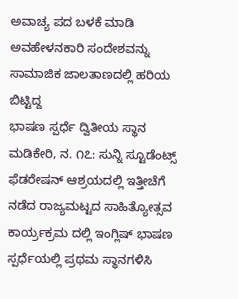ಅವಾಚ್ಯ ಪದ ಬಳಕೆ ಮಾಡಿ ಅವಹೇಳನಕಾರಿ ಸಂದೇಶವನ್ನು ಸಾಮಾಜಿಕ ಜಾಲತಾಣದಲ್ಲಿ ಹರಿಯ ಬಿಟ್ಟಿದ್ದ
ಭಾಷಣ ಸ್ಪರ್ಧೆ ದ್ವಿತೀಯ ಸ್ಥಾನ ಮಡಿಕೇರಿ, ನ. ೧೭: ಸುನ್ನಿ ಸ್ಟೂಡೆಂಟ್ಸ್ ಫೆಡರೇಷನ್ ಆಶ್ರಯದಲ್ಲಿ ಇತ್ತೀಚೆಗೆ ನಡೆದ ರಾಜ್ಯಮಟ್ಟದ ಸಾಹಿತ್ಯೋತ್ಸವ ಕಾರ್ಯ್ರಕ್ರಮ ದಲ್ಲಿ ಇಂಗ್ಲಿಷ್ ಭಾಷಣ ಸ್ಪರ್ಧೆಯಲ್ಲಿ ಪ್ರಥಮ ಸ್ಥಾನಗಳಿಸಿ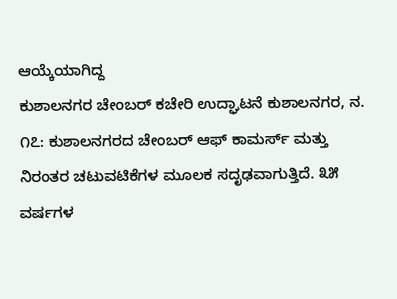ಆಯ್ಕೆಯಾಗಿದ್ದ
ಕುಶಾಲನಗರ ಚೇಂಬರ್ ಕಚೇರಿ ಉದ್ಘಾಟನೆ ಕುಶಾಲನಗರ, ನ. ೧೭: ಕುಶಾಲನಗರದ ಚೇಂಬರ್ ಆಫ್ ಕಾಮರ್ಸ್ ಮತ್ತು ನಿರಂತರ ಚಟುವಟಿಕೆಗಳ ಮೂಲಕ ಸದೃಢವಾಗುತ್ತಿದೆ. ೩೫ ವರ್ಷಗಳ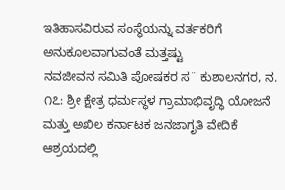ಇತಿಹಾಸವಿರುವ ಸಂಸ್ಥೆಯನ್ನು ವರ್ತಕರಿಗೆ ಅನುಕೂಲವಾಗುವಂತೆ ಮತ್ತಷ್ಟು
ನವಜೀವನ ಸಮಿತಿ ಪೋಷಕರ ಸ¨ ಕುಶಾಲನಗರ, ನ. ೧೭: ಶ್ರೀ ಕ್ಷೇತ್ರ ಧರ್ಮಸ್ಥಳ ಗ್ರಾಮಾಭಿವೃದ್ಧಿ ಯೋಜನೆ ಮತ್ತು ಅಖಿಲ ಕರ್ನಾಟಕ ಜನಜಾಗೃತಿ ವೇದಿಕೆ ಆಶ್ರಯದಲ್ಲಿ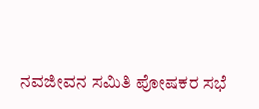ನವಜೀವನ ಸಮಿತಿ ಪೋಷಕರ ಸಭೆ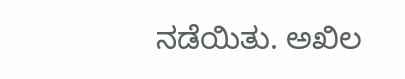ನಡೆಯಿತು. ಅಖಿಲ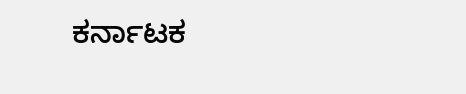ಕರ್ನಾಟಕ